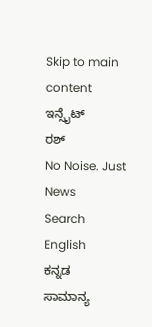Skip to main content
ಇನ್ಸೈಟ್
ರಶ್
No Noise. Just News
Search
English
ಕನ್ನಡ
ಸಾಮಾನ್ಯ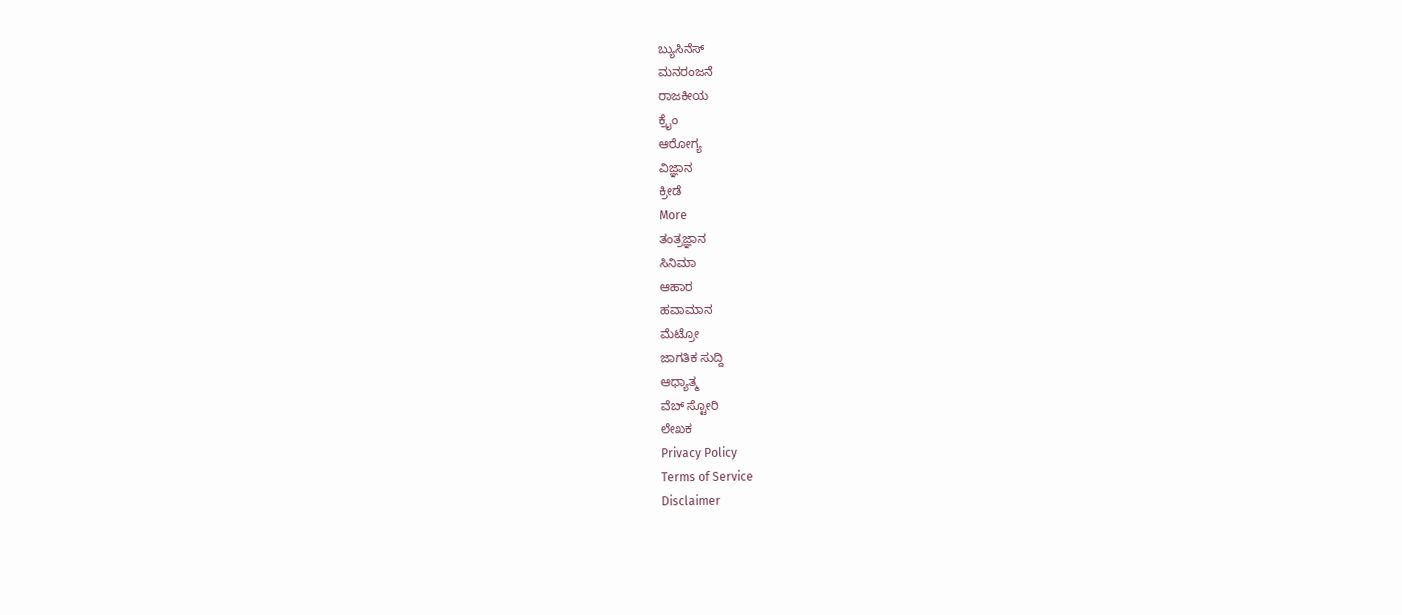ಬ್ಯುಸಿನೆಸ್
ಮನರಂಜನೆ
ರಾಜಕೀಯ
ಕ್ರೈಂ
ಆರೋಗ್ಯ
ವಿಜ್ಞಾನ
ಕ್ರೀಡೆ
More
ತಂತ್ರಜ್ಞಾನ
ಸಿನಿಮಾ
ಆಹಾರ
ಹವಾಮಾನ
ಮೆಟ್ರೋ
ಜಾಗತಿಕ ಸುದ್ದಿ
ಆಧ್ಯಾತ್ಮ
ವೆಬ್ ಸ್ಟೋರಿ
ಲೇಖಕ
Privacy Policy
Terms of Service
Disclaimer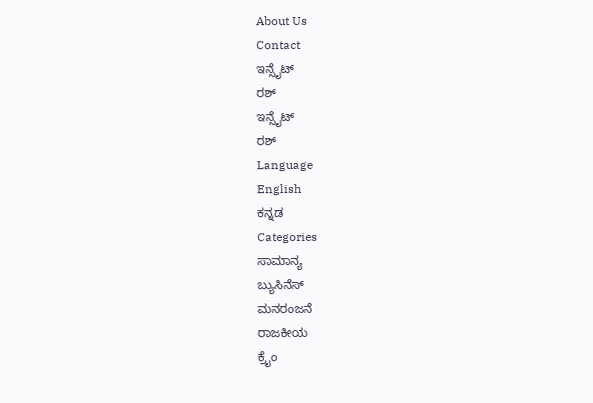About Us
Contact
ಇನ್ಸೈಟ್
ರಶ್
ಇನ್ಸೈಟ್
ರಶ್
Language
English
ಕನ್ನಡ
Categories
ಸಾಮಾನ್ಯ
ಬ್ಯುಸಿನೆಸ್
ಮನರಂಜನೆ
ರಾಜಕೀಯ
ಕ್ರೈಂ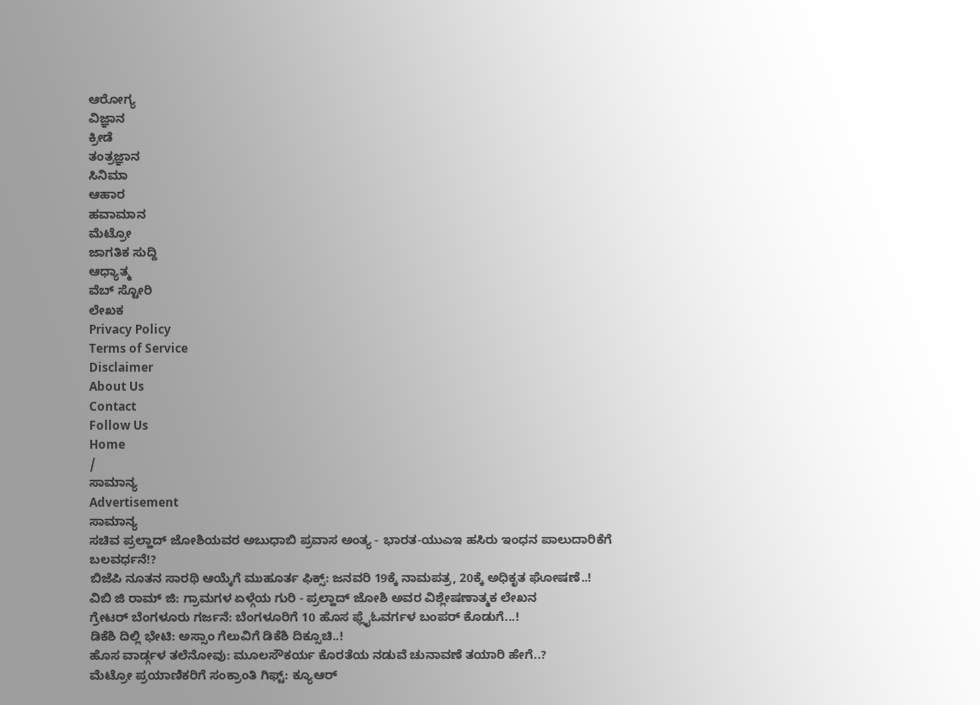ಆರೋಗ್ಯ
ವಿಜ್ಞಾನ
ಕ್ರೀಡೆ
ತಂತ್ರಜ್ಞಾನ
ಸಿನಿಮಾ
ಆಹಾರ
ಹವಾಮಾನ
ಮೆಟ್ರೋ
ಜಾಗತಿಕ ಸುದ್ದಿ
ಆಧ್ಯಾತ್ಮ
ವೆಬ್ ಸ್ಟೋರಿ
ಲೇಖಕ
Privacy Policy
Terms of Service
Disclaimer
About Us
Contact
Follow Us
Home
/
ಸಾಮಾನ್ಯ
Advertisement
ಸಾಮಾನ್ಯ
ಸಚಿವ ಪ್ರಲ್ಹಾದ್ ಜೋಶಿಯವರ ಅಬುಧಾಬಿ ಪ್ರವಾಸ ಅಂತ್ಯ - ಭಾರತ-ಯುಎಇ ಹಸಿರು ಇಂಧನ ಪಾಲುದಾರಿಕೆಗೆ ಬಲವರ್ಧನೆ!?
ಬಿಜೆಪಿ ನೂತನ ಸಾರಥಿ ಆಯ್ಕೆಗೆ ಮುಹೂರ್ತ ಫಿಕ್ಸ್: ಜನವರಿ 19ಕ್ಕೆ ನಾಮಪತ್ರ, 20ಕ್ಕೆ ಅಧಿಕೃತ ಘೋಷಣೆ..!
ವಿಬಿ ಜಿ ರಾಮ್ ಜಿ: ಗ್ರಾಮಗಳ ಏಳ್ಗೆಯ ಗುರಿ - ಪ್ರಲ್ಹಾದ್ ಜೋಶಿ ಅವರ ವಿಶ್ಲೇಷಣಾತ್ಮಕ ಲೇಖನ
ಗ್ರೇಟರ್ ಬೆಂಗಳೂರು ಗರ್ಜನೆ: ಬೆಂಗಳೂರಿಗೆ 10 ಹೊಸ ಫ್ಲೈಓವರ್ಗಳ ಬಂಪರ್ ಕೊಡುಗೆ...!
ಡಿಕೆಶಿ ದಿಲ್ಲಿ ಭೇಟಿ: ಅಸ್ಸಾಂ ಗೆಲುವಿಗೆ ಡಿಕೆಶಿ ದಿಕ್ಸೂಚಿ..!
ಹೊಸ ವಾರ್ಡ್ಗಳ ತಲೆನೋವು: ಮೂಲಸೌಕರ್ಯ ಕೊರತೆಯ ನಡುವೆ ಚುನಾವಣೆ ತಯಾರಿ ಹೇಗೆ..?
ಮೆಟ್ರೋ ಪ್ರಯಾಣಿಕರಿಗೆ ಸಂಕ್ರಾಂತಿ ಗಿಫ್ಟ್: ಕ್ಯೂಆರ್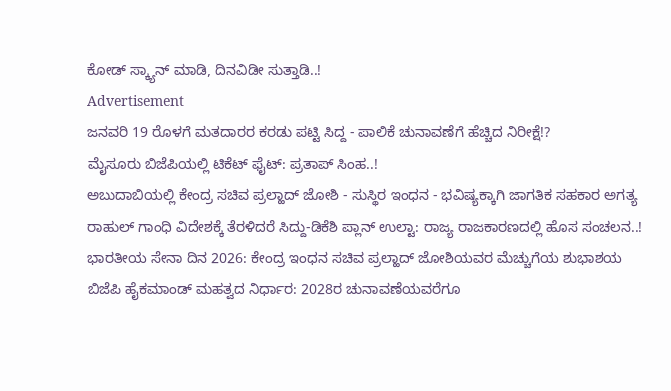ಕೋಡ್ ಸ್ಕ್ಯಾನ್ ಮಾಡಿ, ದಿನವಿಡೀ ಸುತ್ತಾಡಿ..!
Advertisement
ಜನವರಿ 19 ರೊಳಗೆ ಮತದಾರರ ಕರಡು ಪಟ್ಟಿ ಸಿದ್ದ - ಪಾಲಿಕೆ ಚುನಾವಣೆಗೆ ಹೆಚ್ಚಿದ ನಿರೀಕ್ಷೆ!?
ಮೈಸೂರು ಬಿಜೆಪಿಯಲ್ಲಿ ಟಿಕೆಟ್ ಫೈಟ್: ಪ್ರತಾಪ್ ಸಿಂಹ..!
ಅಬುದಾಬಿಯಲ್ಲಿ ಕೇಂದ್ರ ಸಚಿವ ಪ್ರಲ್ಹಾದ್ ಜೋಶಿ - ಸುಸ್ಥಿರ ಇಂಧನ - ಭವಿಷ್ಯಕ್ಕಾಗಿ ಜಾಗತಿಕ ಸಹಕಾರ ಅಗತ್ಯ
ರಾಹುಲ್ ಗಾಂಧಿ ವಿದೇಶಕ್ಕೆ ತೆರಳಿದರೆ ಸಿದ್ದು-ಡಿಕೆಶಿ ಪ್ಲಾನ್ ಉಲ್ಟಾ: ರಾಜ್ಯ ರಾಜಕಾರಣದಲ್ಲಿ ಹೊಸ ಸಂಚಲನ..!
ಭಾರತೀಯ ಸೇನಾ ದಿನ 2026: ಕೇಂದ್ರ ಇಂಧನ ಸಚಿವ ಪ್ರಲ್ಹಾದ್ ಜೋಶಿಯವರ ಮೆಚ್ಚುಗೆಯ ಶುಭಾಶಯ
ಬಿಜೆಪಿ ಹೈಕಮಾಂಡ್ ಮಹತ್ವದ ನಿರ್ಧಾರ: 2028ರ ಚುನಾವಣೆಯವರೆಗೂ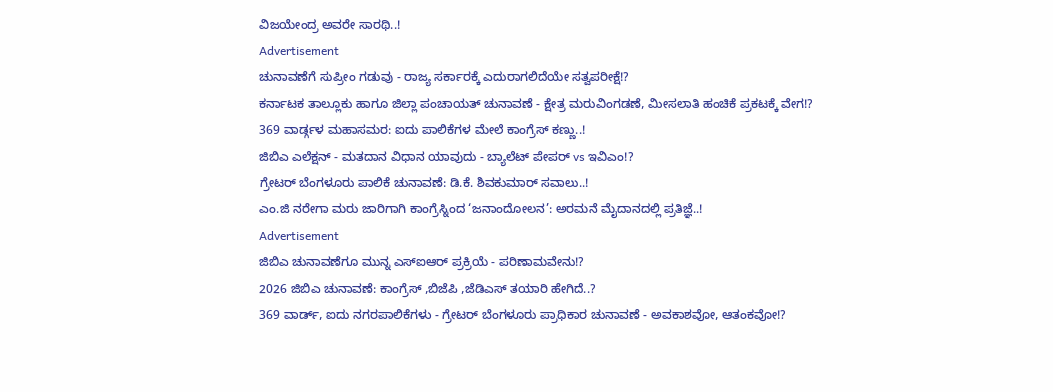ವಿಜಯೇಂದ್ರ ಅವರೇ ಸಾರಥಿ..!
Advertisement
ಚುನಾವಣೆಗೆ ಸುಪ್ರೀಂ ಗಡುವು - ರಾಜ್ಯ ಸರ್ಕಾರಕ್ಕೆ ಎದುರಾಗಲಿದೆಯೇ ಸತ್ವಪರೀಕ್ಷೆ!?
ಕರ್ನಾಟಕ ತಾಲ್ಲೂಕು ಹಾಗೂ ಜಿಲ್ಲಾ ಪಂಚಾಯತ್ ಚುನಾವಣೆ - ಕ್ಷೇತ್ರ ಮರುವಿಂಗಡಣೆ, ಮೀಸಲಾತಿ ಹಂಚಿಕೆ ಪ್ರಕಟಕ್ಕೆ ವೇಗ!?
369 ವಾರ್ಡ್ಗಳ ಮಹಾಸಮರ: ಐದು ಪಾಲಿಕೆಗಳ ಮೇಲೆ ಕಾಂಗ್ರೆಸ್ ಕಣ್ಣು..!
ಜಿಬಿಎ ಎಲೆಕ್ಷನ್ - ಮತದಾನ ವಿಧಾನ ಯಾವುದು - ಬ್ಯಾಲೆಟ್ ಪೇಪರ್ vs ಇವಿಎಂ!?
ಗ್ರೇಟರ್ ಬೆಂಗಳೂರು ಪಾಲಿಕೆ ಚುನಾವಣೆ: ಡಿ.ಕೆ. ಶಿವಕುಮಾರ್ ಸವಾಲು..!
ಎಂ.ಜಿ ನರೇಗಾ ಮರು ಜಾರಿಗಾಗಿ ಕಾಂಗ್ರೆಸ್ನಿಂದ ‘ಜನಾಂದೋಲನ’: ಅರಮನೆ ಮೈದಾನದಲ್ಲಿ ಪ್ರತಿಜ್ಞೆ..!
Advertisement
ಜಿಬಿಎ ಚುನಾವಣೆಗೂ ಮುನ್ನ ಎಸ್ಐಆರ್ ಪ್ರಕ್ರಿಯೆ - ಪರಿಣಾಮವೇನು!?
2026 ಜಿಬಿಎ ಚುನಾವಣೆ: ಕಾಂಗ್ರೆಸ್ ,ಬಿಜೆಪಿ ,ಜೆಡಿಎಸ್ ತಯಾರಿ ಹೇಗಿದೆ..?
369 ವಾರ್ಡ್, ಐದು ನಗರಪಾಲಿಕೆಗಳು - ಗ್ರೇಟರ್ ಬೆಂಗಳೂರು ಪ್ರಾಧಿಕಾರ ಚುನಾವಣೆ - ಅವಕಾಶವೋ, ಆತಂಕವೋ!?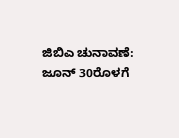ಜಿಬಿಎ ಚುನಾವಣೆ: ಜೂನ್ 30ರೊಳಗೆ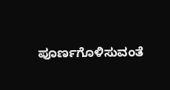ಪೂರ್ಣಗೊಳಿಸುವಂತೆ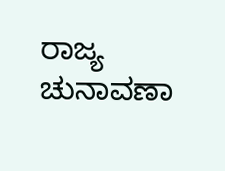ರಾಜ್ಯ ಚುನಾವಣಾ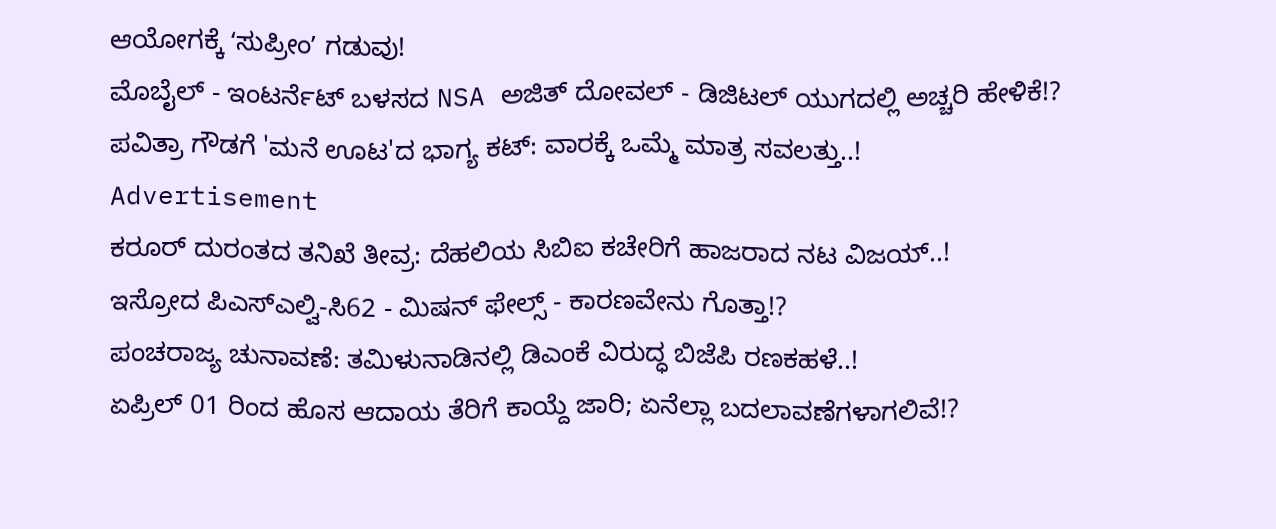ಆಯೋಗಕ್ಕೆ ʻಸುಪ್ರೀಂʼ ಗಡುವು!
ಮೊಬೈಲ್ - ಇಂಟರ್ನೆಟ್ ಬಳಸದ NSA ಅಜಿತ್ ದೋವಲ್ - ಡಿಜಿಟಲ್ ಯುಗದಲ್ಲಿ ಅಚ್ಚರಿ ಹೇಳಿಕೆ!?
ಪವಿತ್ರಾ ಗೌಡಗೆ 'ಮನೆ ಊಟ'ದ ಭಾಗ್ಯ ಕಟ್: ವಾರಕ್ಕೆ ಒಮ್ಮೆ ಮಾತ್ರ ಸವಲತ್ತು..!
Advertisement
ಕರೂರ್ ದುರಂತದ ತನಿಖೆ ತೀವ್ರ: ದೆಹಲಿಯ ಸಿಬಿಐ ಕಚೇರಿಗೆ ಹಾಜರಾದ ನಟ ವಿಜಯ್..!
ಇಸ್ರೋದ ಪಿಎಸ್ಎಲ್ವಿ-ಸಿ62 - ಮಿಷನ್ ಫೇಲ್ಸ್ - ಕಾರಣವೇನು ಗೊತ್ತಾ!?
ಪಂಚರಾಜ್ಯ ಚುನಾವಣೆ: ತಮಿಳುನಾಡಿನಲ್ಲಿ ಡಿಎಂಕೆ ವಿರುದ್ಧ ಬಿಜೆಪಿ ರಣಕಹಳೆ..!
ಏಪ್ರಿಲ್ 01 ರಿಂದ ಹೊಸ ಆದಾಯ ತೆರಿಗೆ ಕಾಯ್ದೆ ಜಾರಿ; ಏನೆಲ್ಲಾ ಬದಲಾವಣೆಗಳಾಗಲಿವೆ!?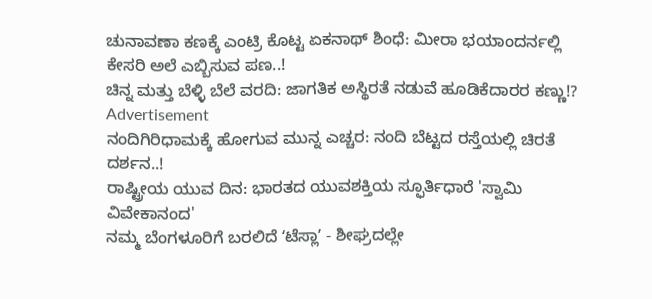ಚುನಾವಣಾ ಕಣಕ್ಕೆ ಎಂಟ್ರಿ ಕೊಟ್ಟ ಏಕನಾಥ್ ಶಿಂಧೆ: ಮೀರಾ ಭಯಾಂದರ್ನಲ್ಲಿ ಕೇಸರಿ ಅಲೆ ಎಬ್ಬಿಸುವ ಪಣ..!
ಚಿನ್ನ ಮತ್ತು ಬೆಳ್ಳಿ ಬೆಲೆ ವರದಿ: ಜಾಗತಿಕ ಅಸ್ಥಿರತೆ ನಡುವೆ ಹೂಡಿಕೆದಾರರ ಕಣ್ಣು!?
Advertisement
ನಂದಿಗಿರಿಧಾಮಕ್ಕೆ ಹೋಗುವ ಮುನ್ನ ಎಚ್ಚರ: ನಂದಿ ಬೆಟ್ಟದ ರಸ್ತೆಯಲ್ಲಿ ಚಿರತೆ ದರ್ಶನ..!
ರಾಷ್ಟ್ರೀಯ ಯುವ ದಿನ: ಭಾರತದ ಯುವಶಕ್ತಿಯ ಸ್ಫೂರ್ತಿಧಾರೆ 'ಸ್ವಾಮಿ ವಿವೇಕಾನಂದ'
ನಮ್ಮ ಬೆಂಗಳೂರಿಗೆ ಬರಲಿದೆ ʻಟೆಸ್ಲಾʼ - ಶೀಘ್ರದಲ್ಲೇ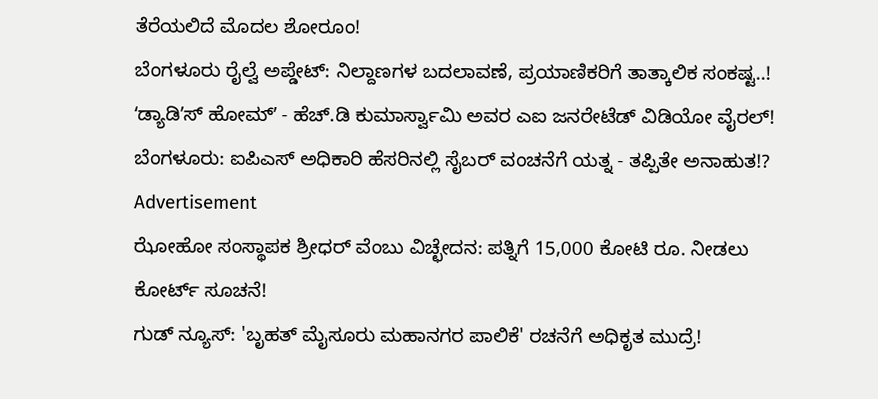ತೆರೆಯಲಿದೆ ಮೊದಲ ಶೋರೂಂ!
ಬೆಂಗಳೂರು ರೈಲ್ವೆ ಅಪ್ಡೇಟ್: ನಿಲ್ದಾಣಗಳ ಬದಲಾವಣೆ, ಪ್ರಯಾಣಿಕರಿಗೆ ತಾತ್ಕಾಲಿಕ ಸಂಕಷ್ಟ..!
ʻಡ್ಯಾಡಿʼಸ್ ಹೋಮ್ʼ - ಹೆಚ್.ಡಿ ಕುಮಾರ್ಸ್ವಾಮಿ ಅವರ ಎಐ ಜನರೇಟೆಡ್ ವಿಡಿಯೋ ವೈರಲ್!
ಬೆಂಗಳೂರು: ಐಪಿಎಸ್ ಅಧಿಕಾರಿ ಹೆಸರಿನಲ್ಲಿ ಸೈಬರ್ ವಂಚನೆಗೆ ಯತ್ನ - ತಪ್ಪಿತೇ ಅನಾಹುತ!?
Advertisement
ಝೋಹೋ ಸಂಸ್ಥಾಪಕ ಶ್ರೀಧರ್ ವೆಂಬು ವಿಚ್ಛೇದನ: ಪತ್ನಿಗೆ 15,000 ಕೋಟಿ ರೂ. ನೀಡಲು ಕೋರ್ಟ್ ಸೂಚನೆ!
ಗುಡ್ ನ್ಯೂಸ್: 'ಬೃಹತ್ ಮೈಸೂರು ಮಹಾನಗರ ಪಾಲಿಕೆ' ರಚನೆಗೆ ಅಧಿಕೃತ ಮುದ್ರೆ!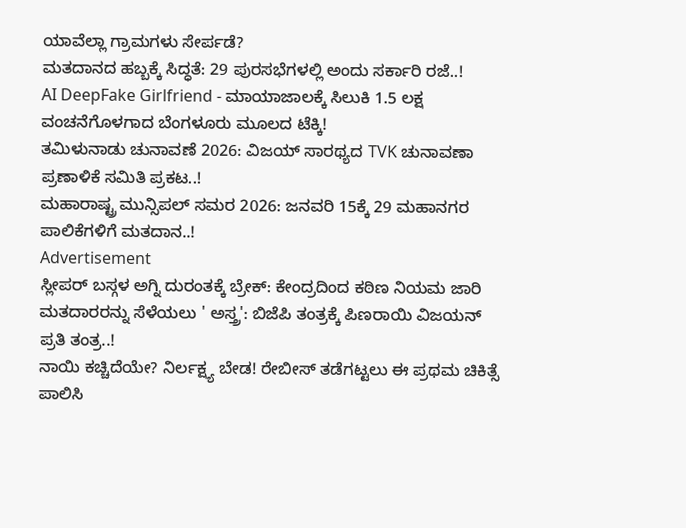ಯಾವೆಲ್ಲಾ ಗ್ರಾಮಗಳು ಸೇರ್ಪಡೆ?
ಮತದಾನದ ಹಬ್ಬಕ್ಕೆ ಸಿದ್ಧತೆ: 29 ಪುರಸಭೆಗಳಲ್ಲಿ ಅಂದು ಸರ್ಕಾರಿ ರಜೆ..!
AI DeepFake Girlfriend - ಮಾಯಾಜಾಲಕ್ಕೆ ಸಿಲುಕಿ 1.5 ಲಕ್ಷ ವಂಚನೆಗೊಳಗಾದ ಬೆಂಗಳೂರು ಮೂಲದ ಟೆಕ್ಕಿ!
ತಮಿಳುನಾಡು ಚುನಾವಣೆ 2026: ವಿಜಯ್ ಸಾರಥ್ಯದ TVK ಚುನಾವಣಾ ಪ್ರಣಾಳಿಕೆ ಸಮಿತಿ ಪ್ರಕಟ..!
ಮಹಾರಾಷ್ಟ್ರ ಮುನ್ಸಿಪಲ್ ಸಮರ 2026: ಜನವರಿ 15ಕ್ಕೆ 29 ಮಹಾನಗರ ಪಾಲಿಕೆಗಳಿಗೆ ಮತದಾನ..!
Advertisement
ಸ್ಲೀಪರ್ ಬಸ್ಗಳ ಅಗ್ನಿ ದುರಂತಕ್ಕೆ ಬ್ರೇಕ್: ಕೇಂದ್ರದಿಂದ ಕಠಿಣ ನಿಯಮ ಜಾರಿ
ಮತದಾರರನ್ನು ಸೆಳೆಯಲು ' ಅಸ್ತ್ರ': ಬಿಜೆಪಿ ತಂತ್ರಕ್ಕೆ ಪಿಣರಾಯಿ ವಿಜಯನ್ ಪ್ರತಿ ತಂತ್ರ..!
ನಾಯಿ ಕಚ್ಚಿದೆಯೇ? ನಿರ್ಲಕ್ಷ್ಯ ಬೇಡ! ರೇಬೀಸ್ ತಡೆಗಟ್ಟಲು ಈ ಪ್ರಥಮ ಚಿಕಿತ್ಸೆ ಪಾಲಿಸಿ